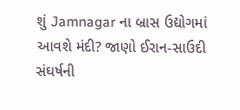શું Jamnagar ના બ્રાસ ઉદ્યોગમાં આવશે મંદી? જાણો ઈરાન-સાઉદી સંઘર્ષની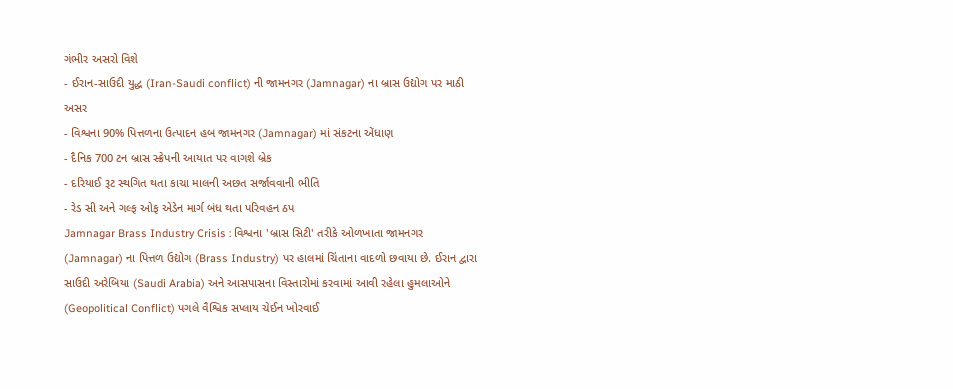ગંભીર અસરો વિશે
- ઈરાન-સાઉદી યુદ્ધ (Iran-Saudi conflict) ની જામનગર (Jamnagar) ના બ્રાસ ઉદ્યોગ પર માઠી અસર
- વિશ્વના 90% પિત્તળના ઉત્પાદન હબ જામનગર (Jamnagar) માં સંકટના એંધાણ
- દૈનિક 700 ટન બ્રાસ સ્ક્રેપની આયાત પર વાગશે બ્રેક
- દરિયાઈ રૂટ સ્થગિત થતા કાચા માલની અછત સર્જાવવાની ભીતિ
- રેડ સી અને ગલ્ફ ઓફ એડેન માર્ગ બંધ થતા પરિવહન ઠપ
Jamnagar Brass Industry Crisis : વિશ્વના 'બ્રાસ સિટી' તરીકે ઓળખાતા જામનગર (Jamnagar) ના પિત્તળ ઉદ્યોગ (Brass Industry) પર હાલમાં ચિંતાના વાદળો છવાયા છે. ઈરાન દ્વારા સાઉદી અરેબિયા (Saudi Arabia) અને આસપાસના વિસ્તારોમાં કરવામાં આવી રહેલા હુમલાઓને (Geopolitical Conflict) પગલે વૈશ્વિક સપ્લાય ચેઈન ખોરવાઈ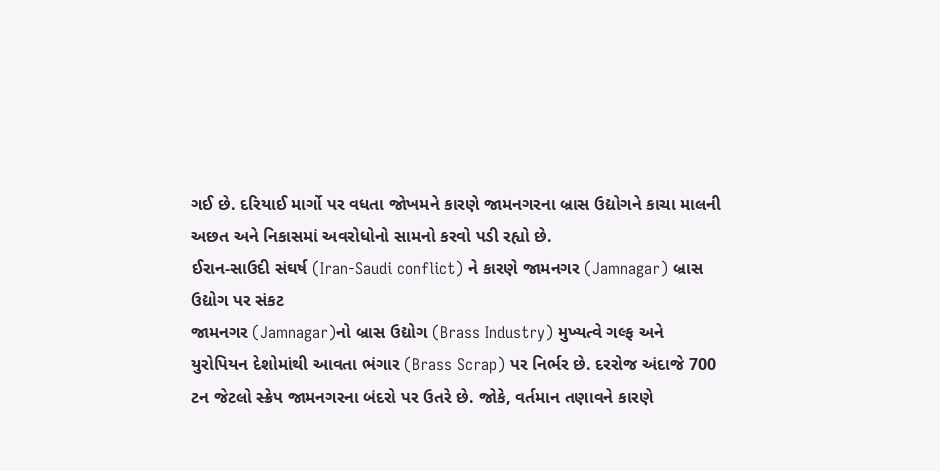ગઈ છે. દરિયાઈ માર્ગો પર વધતા જોખમને કારણે જામનગરના બ્રાસ ઉદ્યોગને કાચા માલની અછત અને નિકાસમાં અવરોધોનો સામનો કરવો પડી રહ્યો છે.
ઈરાન-સાઉદી સંઘર્ષ (Iran-Saudi conflict) ને કારણે જામનગર (Jamnagar) બ્રાસ ઉદ્યોગ પર સંકટ
જામનગર (Jamnagar)નો બ્રાસ ઉદ્યોગ (Brass Industry) મુખ્યત્વે ગલ્ફ અને યુરોપિયન દેશોમાંથી આવતા ભંગાર (Brass Scrap) પર નિર્ભર છે. દરરોજ અંદાજે 700 ટન જેટલો સ્ક્રેપ જામનગરના બંદરો પર ઉતરે છે. જોકે, વર્તમાન તણાવને કારણે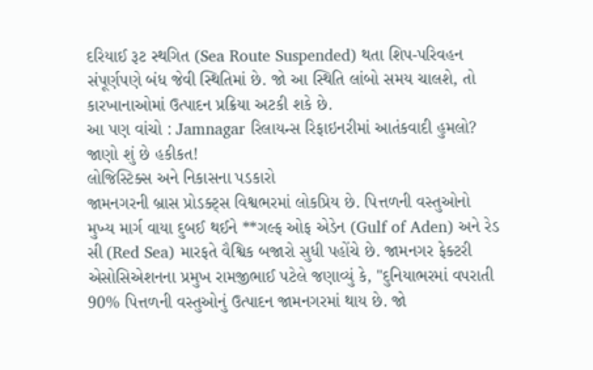દરિયાઈ રૂટ સ્થગિત (Sea Route Suspended) થતા શિપ-પરિવહન સંપૂર્ણપણે બંધ જેવી સ્થિતિમાં છે. જો આ સ્થિતિ લાંબો સમય ચાલશે, તો કારખાનાઓમાં ઉત્પાદન પ્રક્રિયા અટકી શકે છે.
આ પણ વાંચો : Jamnagar રિલાયન્સ રિફાઇનરીમાં આતંકવાદી હુમલો? જાણો શું છે હકીકત!
લોજિસ્ટિક્સ અને નિકાસના પડકારો
જામનગરની બ્રાસ પ્રોડક્ટ્સ વિશ્વભરમાં લોકપ્રિય છે. પિત્તળની વસ્તુઓનો મુખ્ય માર્ગ વાયા દુબઈ થઈને **ગલ્ફ ઓફ એડેન (Gulf of Aden) અને રેડ સી (Red Sea) મારફતે વૈશ્વિક બજારો સુધી પહોંચે છે. જામનગર ફેક્ટરી એસોસિએશનના પ્રમુખ રામજીભાઈ પટેલે જણાવ્યું કે, "દુનિયાભરમાં વપરાતી 90% પિત્તળની વસ્તુઓનું ઉત્પાદન જામનગરમાં થાય છે. જો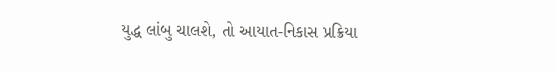યુદ્ધ લાંબુ ચાલશે, તો આયાત-નિકાસ પ્રક્રિયા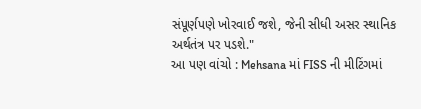સંપૂર્ણપણે ખોરવાઈ જશે, જેની સીધી અસર સ્થાનિક અર્થતંત્ર પર પડશે."
આ પણ વાંચો : Mehsana માં FISS ની મીટિંગમાં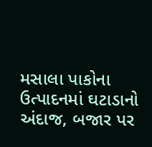મસાલા પાકોના ઉત્પાદનમાં ઘટાડાનો અંદાજ, બજાર પર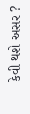કેવી થશે અસર ?